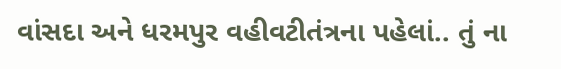વાંસદા અને ધરમપુર વહીવટીતંત્રના પહેલાં.. તું ના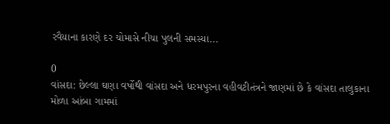રવૈયાના કારણે દર ચોમાસે નીચા પુલની સમસ્યા...

0
વાંસદા: છેલ્લા ઘણા વર્ષોથી વાંસદા અને ધરમપુરના વહીવટીતંત્રને જાણમાં છે કે વાંસદા તાલુકાના મોળા આંબા ગામમાં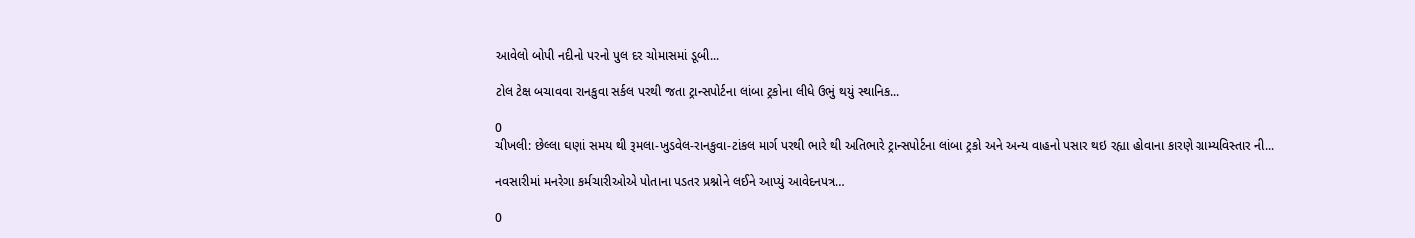આવેલો બોપી નદીનો પરનો પુલ દર ચોમાસમાં ડૂબી...

ટોલ ટેક્ષ બચાવવા રાનકુવા સર્કલ પરથી જતા ટ્રાન્સપોર્ટના લાંબા ટ્રકોના લીધે ઉભું થયું સ્થાનિક...

0
ચીખલી: છેલ્લા ઘણાં સમય થી રૂમલા-ખુડવેલ-રાનકુવા-ટાંકલ માર્ગ પરથી ભારે થી અતિભારે ટ્રાન્સપોર્ટના લાંબા ટ્રકો અને અન્ય વાહનો પસાર થઇ રહ્યા હોવાના કારણે ગ્રામ્યવિસ્તાર ની...

નવસારીમાં મનરેગા કર્મચારીઓએ પોતાના પડતર પ્રશ્નોને લઈને આપ્યું આવેદનપત્ર…

0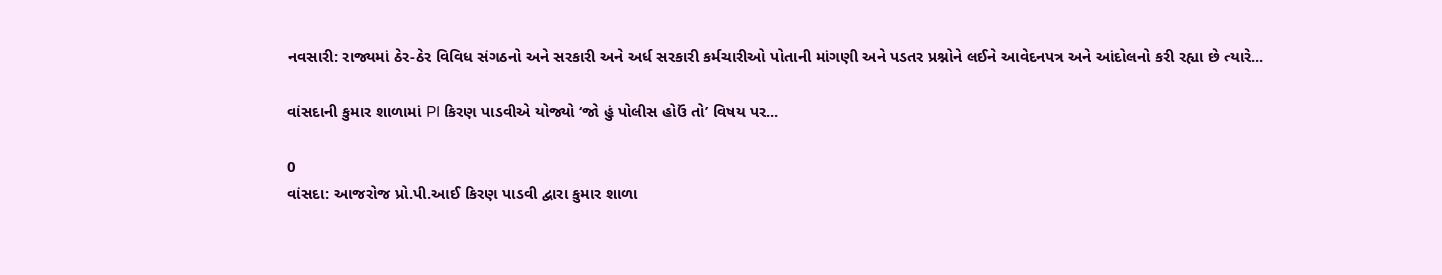નવસારી: રાજ્યમાં ઠેર-ઠેર વિવિધ સંગઠનો અને સરકારી અને અર્ધ સરકારી કર્મચારીઓ પોતાની માંગણી અને પડતર પ્રશ્નોને લઈને આવેદનપત્ર અને આંદોલનો કરી રહ્યા છે ત્યારે...

વાંસદાની કુમાર શાળામાં PI કિરણ પાડવીએ યોજ્યો ‘જો હું પોલીસ હોઉં તો’ વિષય પર...

0
વાંસદા: આજરોજ પ્રો.પી.આઈ કિરણ પાડવી દ્વારા કુમાર શાળા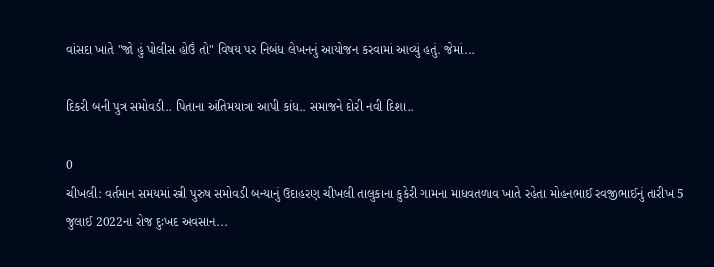વાંસદા ખાતે "જો હું પોલીસ હોઉં તો" વિષય પર નિબંધ લેખનનું આયોજન કરવામાં આવ્યું હતું. જેમાં...

દિકરી બની પુત્ર સમોવડી.. પિતાના અંતિમયાત્રા આપી કાંધ.. સમાજને દોરી નવી દિશા..

0
ચીખલી: વર્તમાન સમયમાં સ્ત્રી પુરુષ સમોવડી બન્યાનું ઉદાહરણ ચીખલી તાલુકાના કુકેરી ગામના માધવતળાવ ખાતે રહેતા મોહનભાઈ રવજીભાઈનું તારીખ 5 જુલાઈ 2022ના રોજ દુઃખદ અવસાન...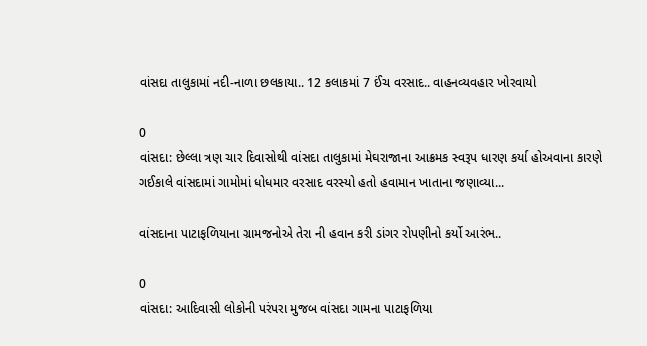વાંસદા તાલુકામાં નદી-નાળા છલકાયા.. 12 કલાકમાં 7 ઈંચ વરસાદ.. વાહનવ્યવહાર ખોરવાયો

0
વાંસદા: છેલ્લા ત્રણ ચાર દિવાસોથી વાંસદા તાલુકામાં મેઘરાજાના આક્રમક સ્વરૂપ ધારણ કર્યા હોઅવાના કારણે ગઈકાલે વાંસદામાં ગામોમાં ધોધમાર વરસાદ વરસ્યો હતો હવામાન ખાતાના જણાવ્યા...

વાંસદાના પાટાફળિયાના ગ્રામજનોએ તેરા ની હવાન કરી ડાંગર રોપણીનો કર્યો આરંભ..

0
વાંસદા: આદિવાસી લોકોની પરંપરા મુજબ વાંસદા ગામના પાટાફળિયા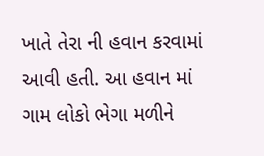ખાતે તેરા ની હવાન કરવામાં આવી હતી. આ હવાન માં ગામ લોકો ભેગા મળીને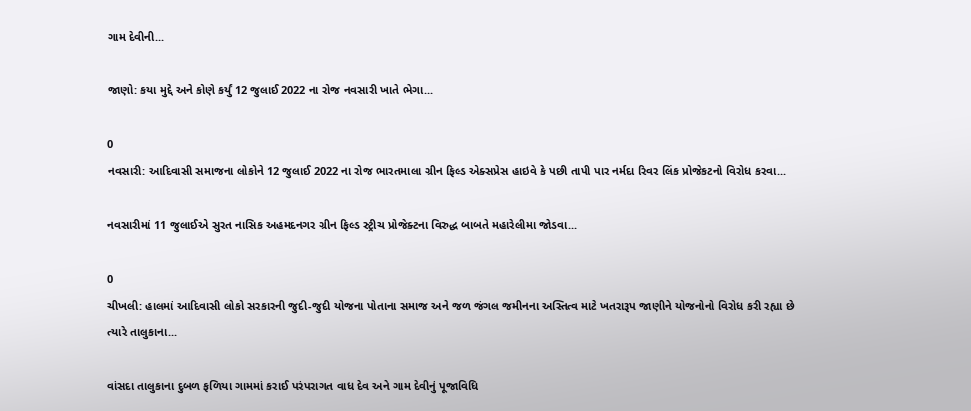ગામ દેવીની...

જાણો: કયા મુદ્દે અને કોણે કર્યું 12 જુલાઈ 2022 ના રોજ નવસારી ખાતે ભેગા...

0
નવસારી: આદિવાસી સમાજના લોકોને 12 જુલાઈ 2022 ના રોજ ભારતમાલા ગ્રીન ફિલ્ડ એક્સપ્રેસ હાઇવે કે પછી તાપી પાર નર્મદા રિવર લિંક પ્રોજેકટનો વિરોધ કરવા...

નવસારીમાં 11 જુલાઈએ સુરત નાસિક અહમદનગર ગ્રીન ફિલ્ડ સ્ટ્રીચ પ્રોજેક્ટના વિરુદ્ધ બાબતે મહારેલીમા જોડવા...

0
ચીખલી: હાલમાં આદિવાસી લોકો સરકારની જુદી-જુદી યોજના પોતાના સમાજ અને જળ જંગલ જમીનના અસ્તિત્વ માટે ખતરારૂપ જાણીને યોજનોનો વિરોધ કરી રહ્યા છે ત્યારે તાલુકાના...

વાંસદા તાલુકાના દુબળ ફળિયા ગામમાં કરાઈ પરંપરાગત વાધ દેવ અને ગામ દેવીનું પૂજાવિધિ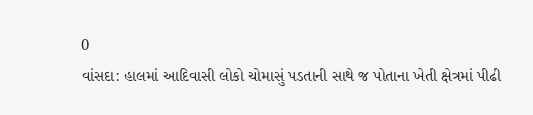0
વાંસદા: હાલમાં આદિવાસી લોકો ચોમાસું પડતાની સાથે જ પોતાના ખેતી ક્ષેત્રમાં પીઢી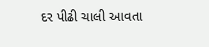દર પીઢી ચાલી આવતા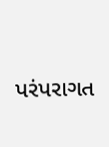પરંપરાગત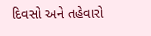દિવસો અને તહેવારો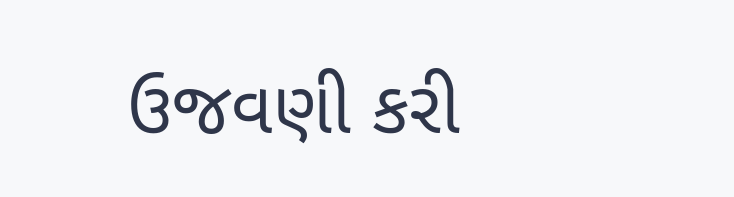ઉજવણી કરી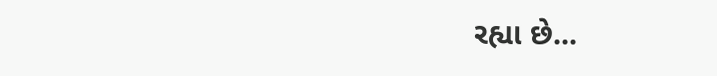રહ્યા છે...